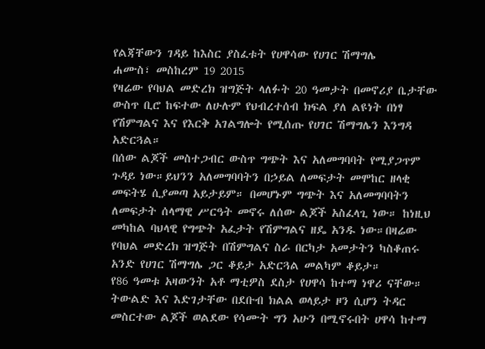የልጃቸውን ገዳይ ከእስር ያስፈቱት የሀዋሳው የሀገር ሽማግሌ
ሐሙስ፣ መስከረም 19 2015
የዛሬው የባህል መድረክ ዝግጅት ላለፉት 20 ዓመታት በመኖሪያ ቤታቸው ውስጥ ቢሮ ከፍተው ለሁሉም የህብረተሰብ ክፍል ያለ ልዩነት በነፃ የሽምግልና እና የእርቅ አገልግሎት የሚሰጡ የሀገር ሽማግሌን እንግዳ አድርጓል።
በሰው ልጆች መስተጋብር ውስጥ ግጭት እና አለመግባባት የሚያጋጥም ጉዳይ ነው።ይህንን አለመግባባትን በኃይል ለመፍታት መሞከር ዘላቂ መፍትሄ ሲያመጣ አይታይም። በመሆኑም ግጭት እና አለመግባባትን ለመፍታት ሰላማዊ ሥርዓት መኖሩ ለሰው ልጆች አስፈላጊ ነው። ከነዚህ መካከል ባህላዊ የግጭት አፈታት የሽምግልና ዘዴ አንዱ ነው።በዛሬው የባህል መድረክ ዝግጅት በሽምግልና ስራ በርካታ አመታትን ካስቆጠሩ አንድ የሀገር ሽማግሌ ጋር ቆይታ አድርጓል መልካም ቆይታ።
የ86 ዓመቱ አዛውንት አቶ ማቲዎስ ደስታ የሀዋሳ ከተማ ነዋሪ ናቸው። ትውልድ እና እድገታቸው በደቡብ ክልል ወላይታ ዞን ሲሆን ትዳር መስርተው ልጆች ወልደው የሳሙት ግን አሁን በሚኖሩበት ሀዋሳ ከተማ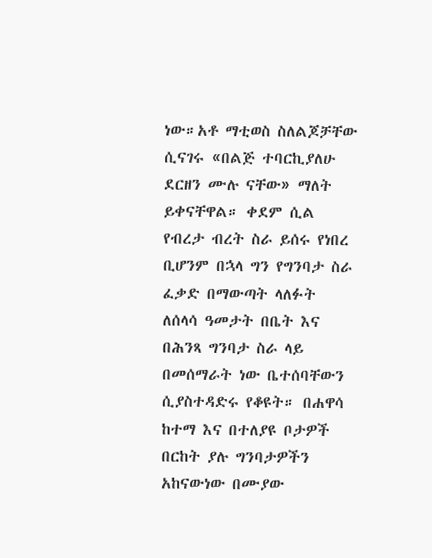ነው።አቶ ማቲወስ ስለልጆቻቸው ሲናገሩ «በልጅ ተባርኪያለሁ ደርዘን ሙሉ ናቸው» ማለት ይቀናቸዋል። ቀደም ሲል የብረታ ብረት ስራ ይሰሩ የነበረ ቢሆንም በኋላ ግን የግንባታ ስራ ፈቃድ በማውጣት ላለፉት ለሰላሳ ዓመታት በቤት እና በሕንጻ ግንባታ ስራ ላይ በመሰማራት ነው ቤተሰባቸውን ሲያስተዳድሩ የቆዩት። በሐዋሳ ከተማ እና በተለያዩ ቦታዎች በርከት ያሉ ግንባታዎችን አከናውነው በሙያው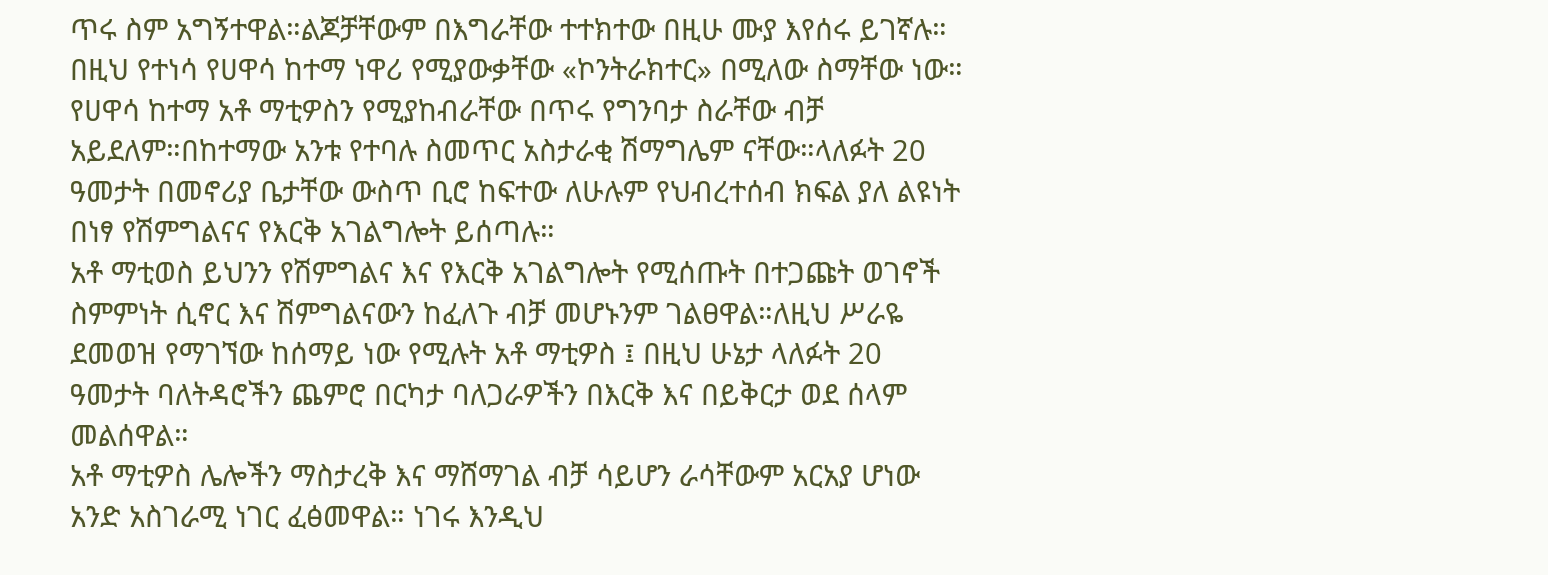ጥሩ ስም አግኝተዋል።ልጆቻቸውም በእግራቸው ተተክተው በዚሁ ሙያ እየሰሩ ይገኛሉ። በዚህ የተነሳ የሀዋሳ ከተማ ነዋሪ የሚያውቃቸው «ኮንትራክተር» በሚለው ስማቸው ነው።
የሀዋሳ ከተማ አቶ ማቲዎስን የሚያከብራቸው በጥሩ የግንባታ ስራቸው ብቻ አይደለም።በከተማው አንቱ የተባሉ ስመጥር አስታራቂ ሽማግሌም ናቸው።ላለፉት 20 ዓመታት በመኖሪያ ቤታቸው ውስጥ ቢሮ ከፍተው ለሁሉም የህብረተሰብ ክፍል ያለ ልዩነት በነፃ የሽምግልናና የእርቅ አገልግሎት ይሰጣሉ።
አቶ ማቲወስ ይህንን የሽምግልና እና የእርቅ አገልግሎት የሚሰጡት በተጋጩት ወገኖች ስምምነት ሲኖር እና ሽምግልናውን ከፈለጉ ብቻ መሆኑንም ገልፀዋል።ለዚህ ሥራዬ ደመወዝ የማገኘው ከሰማይ ነው የሚሉት አቶ ማቲዎስ ፤ በዚህ ሁኔታ ላለፉት 20 ዓመታት ባለትዳሮችን ጨምሮ በርካታ ባለጋራዎችን በእርቅ እና በይቅርታ ወደ ሰላም መልሰዋል።
አቶ ማቲዎስ ሌሎችን ማስታረቅ እና ማሸማገል ብቻ ሳይሆን ራሳቸውም አርአያ ሆነው አንድ አስገራሚ ነገር ፈፅመዋል። ነገሩ እንዲህ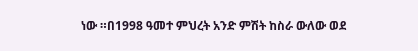ነው ።በ1998 ዓመተ ምህረት አንድ ምሽት ከስራ ውለው ወደ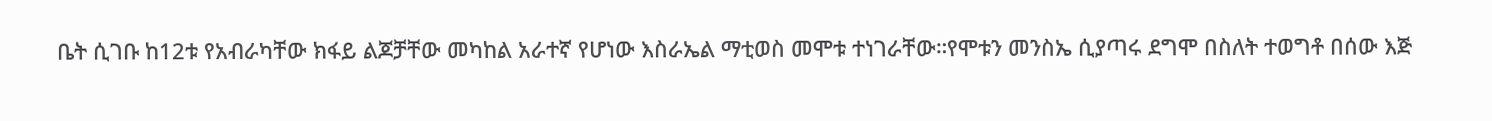ቤት ሲገቡ ከ12ቱ የአብራካቸው ክፋይ ልጆቻቸው መካከል አራተኛ የሆነው እስራኤል ማቲወስ መሞቱ ተነገራቸው።የሞቱን መንስኤ ሲያጣሩ ደግሞ በስለት ተወግቶ በሰው እጅ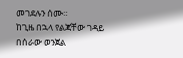መገደሉን ሰሙ።
ከጊዜ በኋላ የልጃቸው ገዳይ በሰራው ወንጀል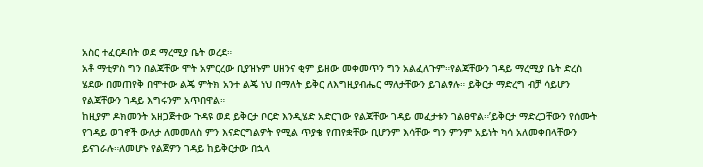አስር ተፈርዶበት ወደ ማረሚያ ቤት ወረደ።
አቶ ማቲዎስ ግን በልጃቸው ሞት አምርረው ቢያዝኑም ሀዘንና ቂም ይዘው መቀመጥን ግን አልፈለጉም።የልጃቸውን ገዳይ ማረሚያ ቤት ድረስ ሄደው በመጠየቅ በሞተው ልጄ ምትክ አንተ ልጄ ነህ በማለት ይቅር ለእግዚያብሔር ማለታቸውን ይገልፃሉ። ይቅርታ ማድረግ ብቻ ሳይሆን የልጃቸውን ገዳይ እግሩንም አጥበዋል።
ከዚያም ዶክመንት አዘጋጅተው ጉዳዩ ወደ ይቅርታ ቦርድ እንዲሄድ አድርገው የልጃቸው ገዳይ መፈታቱን ገልፀዋል።’ይቅርታ ማድረጋቸውን የሰሙት የገዳይ ወገኖች ውለታ ለመመለስ ምን እናድርግልዎት የሚል ጥያቄ የጠየቋቸው ቢሆንም እሳቸው ግን ምንም አይነት ካሳ አለመቀበላቸውን ይናገራሉ።ለመሆኑ የልጀዎን ገዳይ ከይቅርታው በኋላ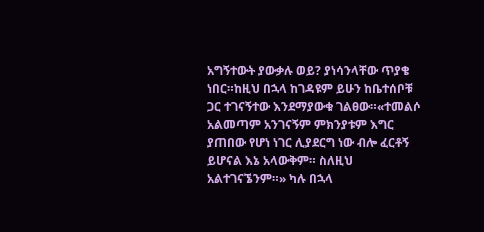አግኝተውት ያውቃሉ ወይ? ያነሳንላቸው ጥያቄ ነበር።ከዚህ በኋላ ከገዳዩም ይሁን ከቤተሰቦቹ ጋር ተገናኝተው እንደማያውቁ ገልፀው።«ተመልሶ አልመጣም አንገናኝም ምክንያቱም እግር ያጠበው የሆነ ነገር ሊያደርግ ነው ብሎ ፈርቶኝ ይሆናል እኔ አላውቅም። ስለዚህ አልተገናኜንም።» ካሉ በኋላ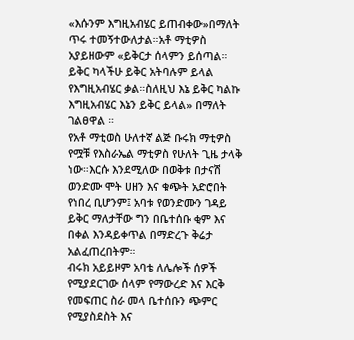«እሱንም እግዚአብሄር ይጠብቀው»በማለት ጥሩ ተመኝተውለታል።አቶ ማቲዎስ አያይዘውም «ይቅርታ ሰላምን ይሰጣል። ይቅር ካላችሁ ይቅር አትባሉም ይላል የእግዚአብሄር ቃል።ስለዚህ እኔ ይቅር ካልኩ እግዚአብሄር እኔን ይቅር ይላል» በማለት ገልፀዋል ።
የአቶ ማቲወስ ሁለተኛ ልጅ ቡሩክ ማቲዎስ የሟቹ የእስራኤል ማቲዎስ የሁለት ጊዜ ታላቅ ነው።እርሱ እንደሚለው በወቅቱ በታናሽ ወንድሙ ሞት ሀዘን እና ቁጭት አድሮበት የነበረ ቢሆንም፤ አባቱ የወንድሙን ገዳይ ይቅር ማለታቸው ግን በቤተሰቡ ቂም እና በቀል እንዳይቀጥል በማድረጉ ቅሬታ አልፈጠረበትም።
ብሩክ አይይዞም አባቴ ለሌሎች ሰዎች የሚያደርገው ሰላም የማውረድ እና እርቅ የመፍጠር ስራ መላ ቤተሰቡን ጭምር የሚያስደስት እና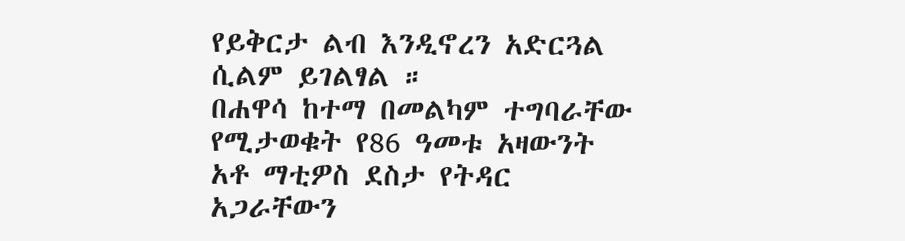የይቅርታ ልብ እንዲኖረን አድርጓል ሲልም ይገልፃል ።
በሐዋሳ ከተማ በመልካም ተግባራቸው የሚታወቁት የ86 ዓመቱ አዛውንት አቶ ማቲዎስ ደስታ የትዳር አጋራቸውን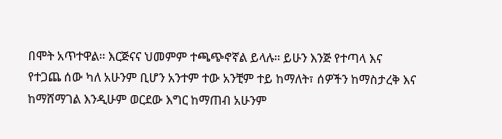በሞት አጥተዋል። እርጅናና ህመምም ተጫጭኖኛል ይላሉ። ይሁን እንጅ የተጣላ እና የተጋጨ ሰው ካለ አሁንም ቢሆን አንተም ተው አንቺም ተይ ከማለት፣ ሰዎችን ከማስታረቅ እና ከማሸማገል እንዲሁም ወርደው እግር ከማጠብ አሁንም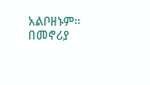አልቦዘኑም። በመኖሪያ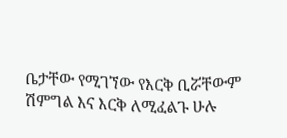ቤታቸው የሚገኘው የእርቅ ቢሯቸውም ሽምግል እና እርቅ ለሚፈልጉ ሁሉ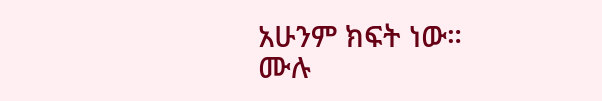አሁንም ክፍት ነው።
ሙሉ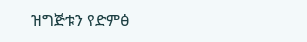ዝግጅቱን የድምፅ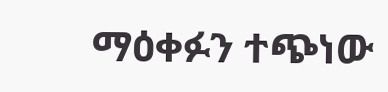ማዕቀፉን ተጭነው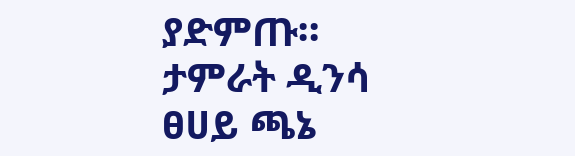ያድምጡ።
ታምራት ዲንሳ
ፀሀይ ጫኔ